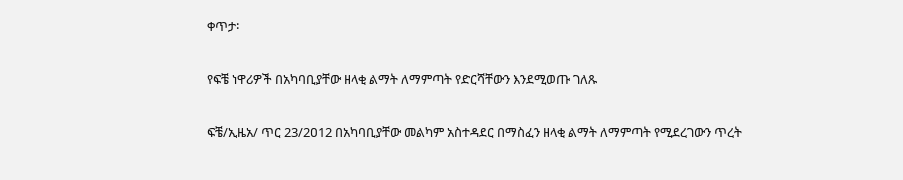ቀጥታ፡

የፍቼ ነዋሪዎች በአካባቢያቸው ዘላቂ ልማት ለማምጣት የድርሻቸውን እንደሚወጡ ገለጹ

ፍቼ/ኢዜአ/ ጥር 23/2ዐ12 በአካባቢያቸው መልካም አስተዳደር በማስፈን ዘላቂ ልማት ለማምጣት የሚደረገውን ጥረት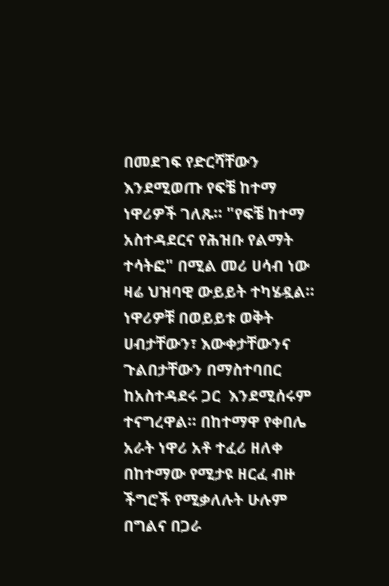በመደገፍ የድርሻቸውን እንደሚወጡ የፍቼ ከተማ ነዋሪዎች ገለጹ። "የፍቼ ከተማ አስተዳደርና የሕዝቡ የልማት ተሳትፎ" በሚል መሪ ሀሳብ ነው ዛሬ ህዝባዊ ውይይት ተካሄዷል። ነዋሪዎቹ በወይይቱ ወቅት ሀብታቸውን፣ እውቀታቸውንና ጉልበታቸውን በማስተባበር ከአስተዳደሩ ጋር  እንደሚሰሩም ተናግረዋል። በከተማዋ የቀበሌ አራት ነዋሪ አቶ ተፈሪ ዘለቀ  በከተማው የሚታዩ ዘርፈ ብዙ ችግሮች የሚቃለሉት ሁሉም በግልና በጋራ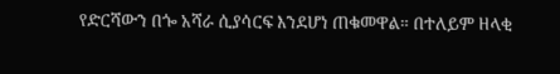የድርሻውን በጐ አሻራ ሲያሳርፍ እንደሆነ ጠቁመዋል። በተለይም ዘላቂ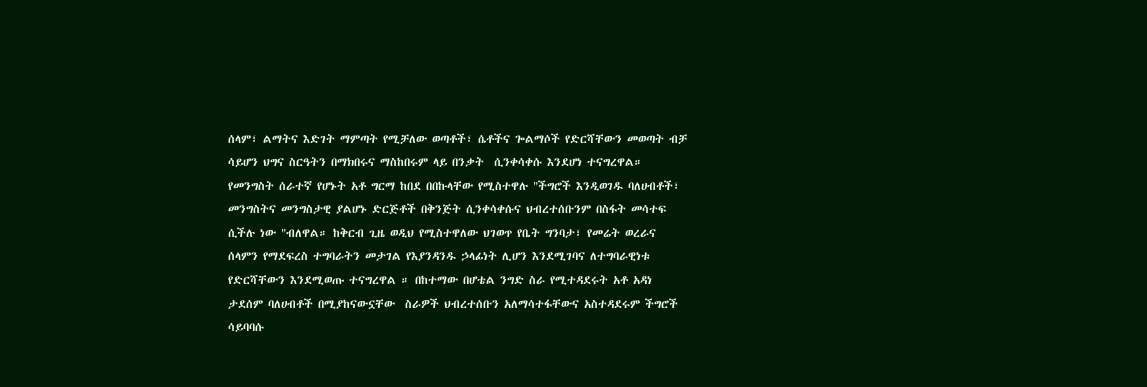ሰላም፣ ልማትና እድገት ማምጣት የሚቻለው ወጣቶች፣ ሴቶችና ጐልማሶች የድርሻቸውን መወጣት ብቻ ሳይሆን ህግና ስርዓትን በማክበሩና ማስከበሩም ላይ በንቃት  ሲንቀሳቀሱ እንደሆነ ተናግረዋል። የመንግስት ሰራተኛ የሆኑት አቶ ግርማ ከበደ በበኩላቸው የሚስተዋሉ "ችግሮች እንዲወገዱ ባለሀብቶች፣ መንግስትና መንግስታዊ ያልሆኑ ድርጅቶች በቅንጅት ሲንቀሳቀሱና ህብረተሰቡንም በስፋት መሳተፍ ሲችሉ ነው "ብለዋል። ከቅርብ ጊዜ ወዲህ የሚስተዋለው ህገወጥ የቤት ግንባታ፣ የመሬት ወረራና ሰላምን የማደፍረስ ተግባራትን መታገል የእያንዳንዱ ኃላፊነት ሊሆን እንደሚገባና ለተግባራዊነቱ የድርሻቸውን እንደሚወጡ ተናግረዋል ። በከተማው በሆቴል ንግድ ስራ የሚተዳደሩት አቶ አዳነ ታደሰም ባለሀብቶች በሚያከናውኗቸው  ስራዎች ህብረተሰቡን አለማሳተፋቸውና አስተዳደሩም ችግሮች ሳይባባሱ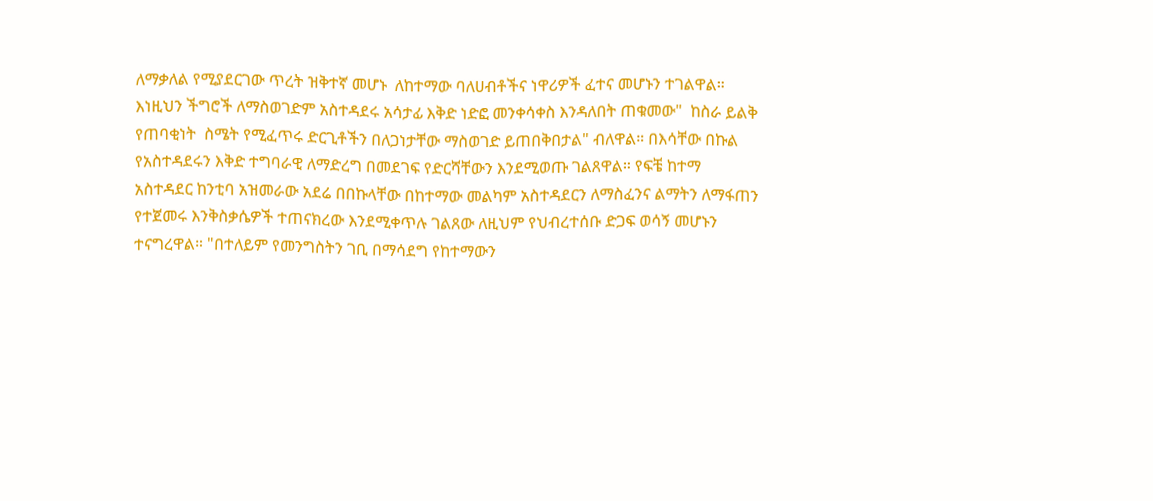ለማቃለል የሚያደርገው ጥረት ዝቅተኛ መሆኑ  ለከተማው ባለሀብቶችና ነዋሪዎች ፈተና መሆኑን ተገልዋል። እነዚህን ችግሮች ለማስወገድም አስተዳደሩ አሳታፊ እቅድ ነድፎ መንቀሳቀስ እንዳለበት ጠቁመው"  ከስራ ይልቅ የጠባቂነት  ስሜት የሚፈጥሩ ድርጊቶችን በለጋነታቸው ማስወገድ ይጠበቅበታል" ብለዋል። በእሳቸው በኩል የአስተዳደሩን እቅድ ተግባራዊ ለማድረግ በመደገፍ የድርሻቸውን እንደሚወጡ ገልጸዋል። የፍቼ ከተማ አስተዳደር ከንቲባ አዝመራው አደሬ በበኩላቸው በከተማው መልካም አስተዳደርን ለማስፈንና ልማትን ለማፋጠን የተጀመሩ እንቅስቃሴዎች ተጠናክረው እንደሚቀጥሉ ገልጸው ለዚህም የህብረተሰቡ ድጋፍ ወሳኝ መሆኑን ተናግረዋል። "በተለይም የመንግስትን ገቢ በማሳደግ የከተማውን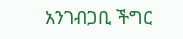አንገብጋቢ ችግር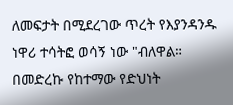ለመፍታት በሚደረገው ጥረት የእያንዳንዱ ነዋሪ ተሳትፎ ወሳኝ ነው "ብለዋል። በመድረኩ የከተማው የድህነት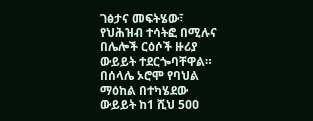ገፅታና መፍትሄው፣ የህሕዝብ ተሳትፎ በሚሉና በሌሎች ርዕሶች ዙሪያ  ውይይት ተደርጐባቸዋል። በሰላሌ ኦሮሞ የባህል ማዕከል በተካሄደው ውይይት ከ1 ሺህ 5ዐዐ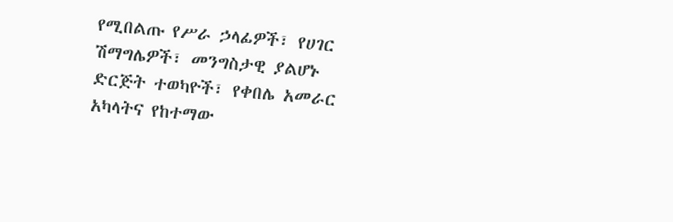የሚበልጡ የሥራ ኃላፊዎች፣ የሀገር ሽማግሌዎች፣ መንግስታዊ ያልሆኑ ድርጅት ተወካዮች፣ የቀበሌ አመራር አካላትና የከተማው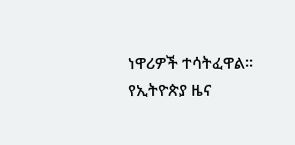ነዋሪዎች ተሳትፈዋል።
የኢትዮጵያ ዜና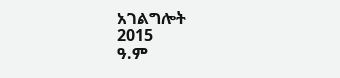አገልግሎት
2015
ዓ.ም